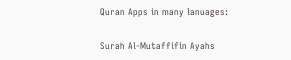Quran Apps in many lanuages:

Surah Al-Mutaffifin Ayahs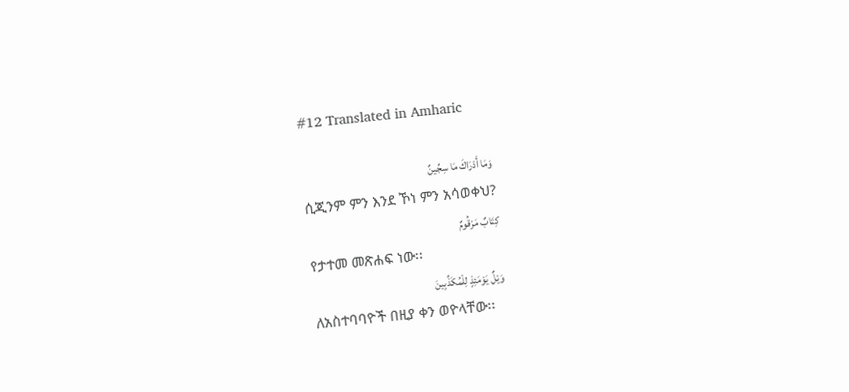#12 Translated in Amharic

وَمَا أَدْرَاكَ مَا سِجِّينٌ
ሲጂንም ምን እንደ ኾነ ምን አሳወቀህ?
كِتَابٌ مَرْقُومٌ
የታተመ መጽሐፍ ነው፡፡
وَيْلٌ يَوْمَئِذٍ لِلْمُكَذِّبِينَ
ለአስተባባዮች በዚያ ቀን ወዮላቸው፡፡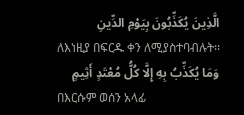الَّذِينَ يُكَذِّبُونَ بِيَوْمِ الدِّينِ
ለእነዚያ በፍርዱ ቀን ለሚያስተባብሉት፡፡
وَمَا يُكَذِّبُ بِهِ إِلَّا كُلُّ مُعْتَدٍ أَثِيمٍ
በእርሱም ወሰን አላፊ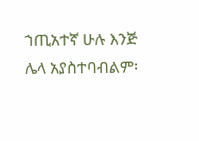ኀጢአተኛ ሁሉ እንጅ ሌላ አያስተባብልም፡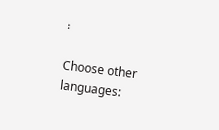፡

Choose other languages: